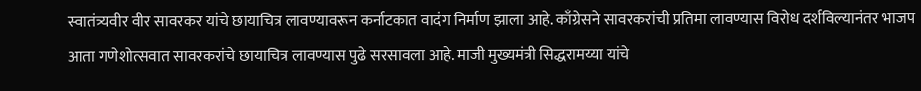स्वातंत्र्यवीर वीर सावरकर यांचे छायाचित्र लावण्यावरून कर्नाटकात वादंग निर्माण झाला आहे. काँग्रेसने सावरकरांची प्रतिमा लावण्यास विरोध दर्शविल्यानंतर भाजप आता गणेशोत्सवात सावरकरांचे छायाचित्र लावण्यास पुढे सरसावला आहे. माजी मुख्यमंत्री सिद्धरामय्या यांचे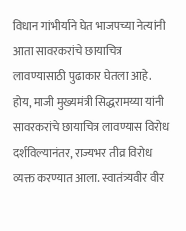विधान गांभीर्याने घेत भाजपच्या नेत्यांनी आता सावरकरांचे छायाचित्र लावण्यासाठी पुढाकार घेतला आहे.
होय, माजी मुख्यमंत्री सिद्धरामय्या यांनी सावरकरांचे छायाचित्र लावण्यास विरोध दर्शविल्यानंतर, राज्यभर तीव्र विरोध व्यक्त करण्यात आला. स्वातंत्र्यवीर वीर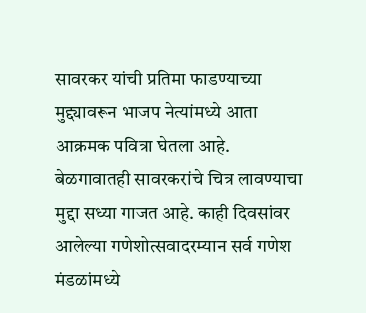सावरकर यांची प्रतिमा फाडण्याच्या मुद्द्यावरून भाजप नेत्यांमध्ये आता आक्रमक पवित्रा घेतला आहे. बेळगावातही सावरकरांचे चित्र लावण्याचा मुद्दा सध्या गाजत आहे. काही दिवसांवर आलेल्या गणेशोत्सवादरम्यान सर्व गणेश मंडळांमध्ये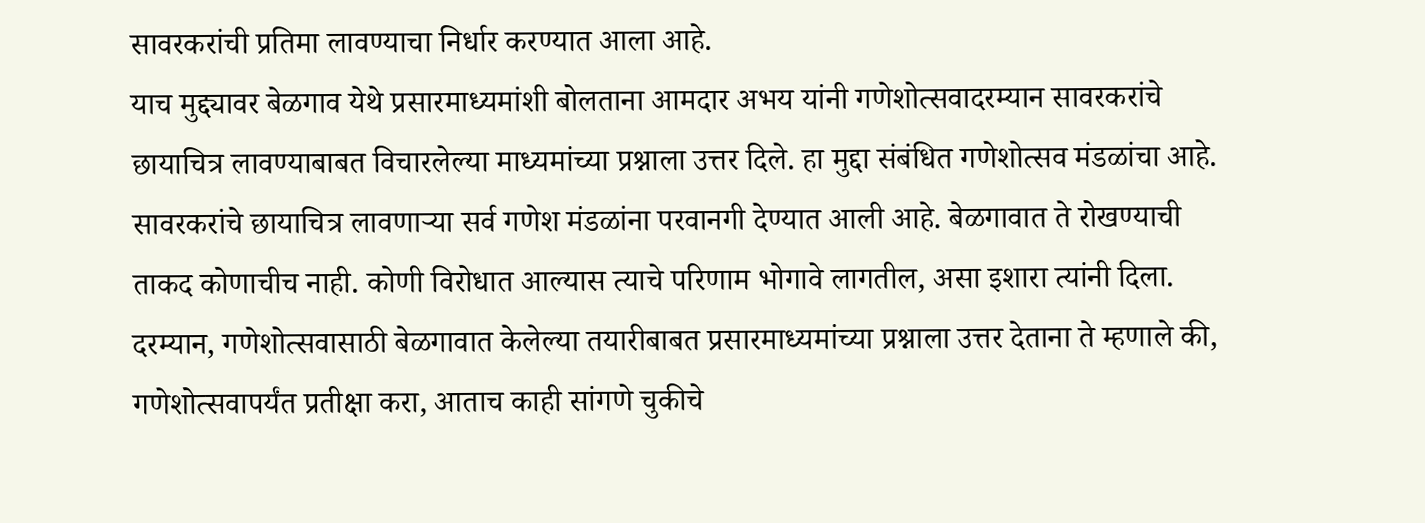सावरकरांची प्रतिमा लावण्याचा निर्धार करण्यात आला आहे.
याच मुद्द्यावर बेळगाव येथे प्रसारमाध्यमांशी बोलताना आमदार अभय यांनी गणेशोत्सवादरम्यान सावरकरांचे छायाचित्र लावण्याबाबत विचारलेल्या माध्यमांच्या प्रश्नाला उत्तर दिले. हा मुद्दा संबंधित गणेशोत्सव मंडळांचा आहे. सावरकरांचे छायाचित्र लावणाऱ्या सर्व गणेश मंडळांना परवानगी देण्यात आली आहे. बेळगावात ते रोखण्याची ताकद कोणाचीच नाही. कोणी विरोधात आल्यास त्याचे परिणाम भोगावे लागतील, असा इशारा त्यांनी दिला.
दरम्यान, गणेशोत्सवासाठी बेळगावात केलेल्या तयारीबाबत प्रसारमाध्यमांच्या प्रश्नाला उत्तर देताना ते म्हणाले की, गणेशोत्सवापर्यंत प्रतीक्षा करा, आताच काही सांगणे चुकीचे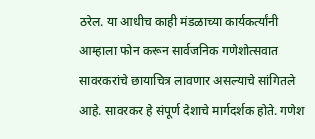ठरेल. या आधीच काही मंडळाच्या कार्यकर्त्यांनी आम्हाला फोन करून सार्वजनिक गणेशोत्सवात सावरकरांचे छायाचित्र लावणार असल्याचे सांगितले आहे. सावरकर हे संपूर्ण देशाचे मार्गदर्शक होते. गणेश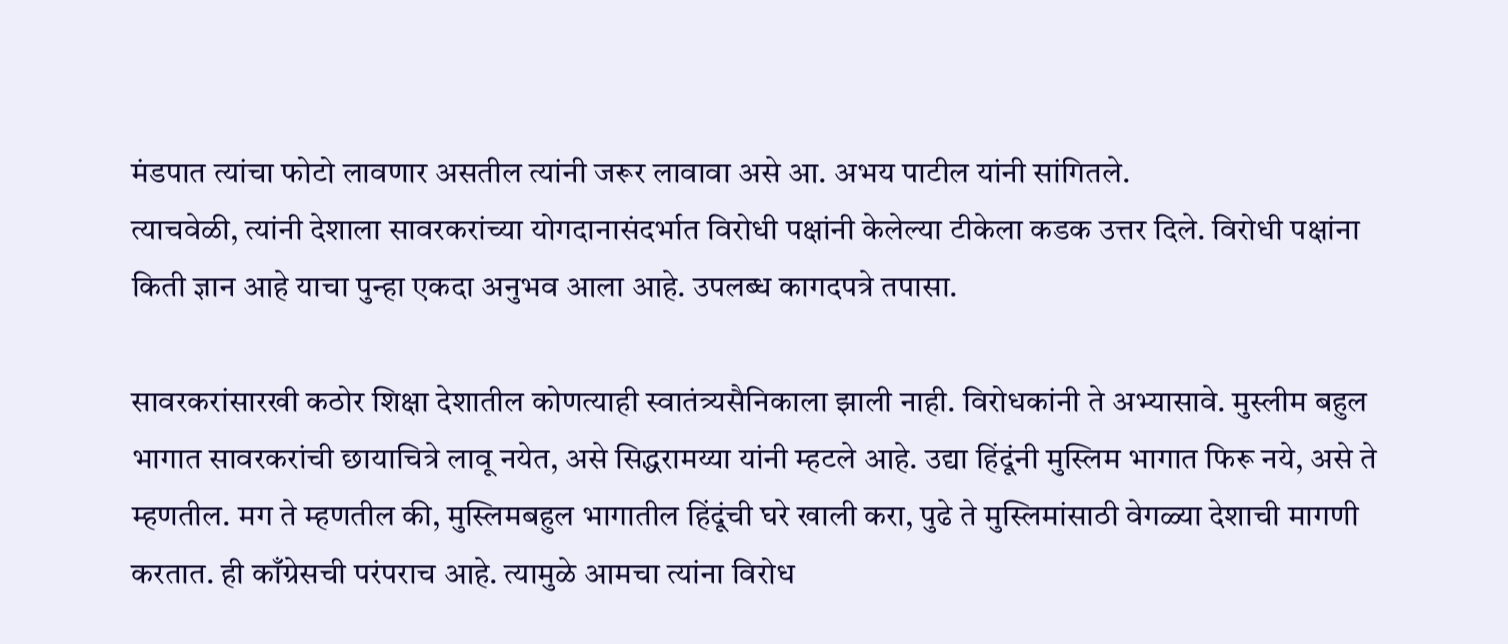मंडपात त्यांचा फोटो लावणार असतील त्यांनी जरूर लावावा असे आ. अभय पाटील यांनी सांगितले.
त्याचवेळी, त्यांनी देशाला सावरकरांच्या योगदानासंदर्भात विरोधी पक्षांनी केलेल्या टीकेला कडक उत्तर दिले. विरोधी पक्षांना किती ज्ञान आहे याचा पुन्हा एकदा अनुभव आला आहे. उपलब्ध कागदपत्रे तपासा.

सावरकरांसारखी कठोर शिक्षा देशातील कोणत्याही स्वातंत्र्यसैनिकाला झाली नाही. विरोधकांनी ते अभ्यासावे. मुस्लीम बहुल भागात सावरकरांची छायाचित्रे लावू नयेत, असे सिद्धरामय्या यांनी म्हटले आहे. उद्या हिंदूंनी मुस्लिम भागात फिरू नये, असे ते म्हणतील. मग ते म्हणतील की, मुस्लिमबहुल भागातील हिंदूंची घरे खाली करा, पुढे ते मुस्लिमांसाठी वेगळ्या देशाची मागणी करतात. ही काँग्रेसची परंपराच आहे. त्यामुळे आमचा त्यांना विरोध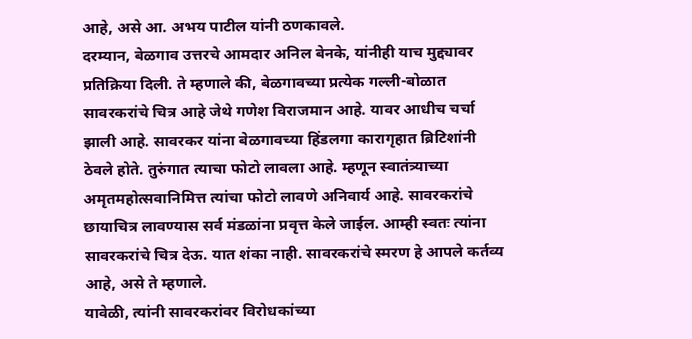आहे, असे आ. अभय पाटील यांनी ठणकावले.
दरम्यान, बेळगाव उत्तरचे आमदार अनिल बेनके, यांनीही याच मुद्द्यावर प्रतिक्रिया दिली. ते म्हणाले की, बेळगावच्या प्रत्येक गल्ली-बोळात सावरकरांचे चित्र आहे जेथे गणेश विराजमान आहे. यावर आधीच चर्चा झाली आहे. सावरकर यांना बेळगावच्या हिंडलगा कारागृहात ब्रिटिशांनी ठेवले होते. तुरुंगात त्याचा फोटो लावला आहे. म्हणून स्वातंत्र्याच्या अमृतमहोत्सवानिमित्त त्यांचा फोटो लावणे अनिवार्य आहे. सावरकरांचे छायाचित्र लावण्यास सर्व मंडळांना प्रवृत्त केले जाईल. आम्ही स्वतः त्यांना सावरकरांचे चित्र देऊ. यात शंका नाही. सावरकरांचे स्मरण हे आपले कर्तव्य आहे, असे ते म्हणाले.
यावेळी, त्यांनी सावरकरांवर विरोधकांच्या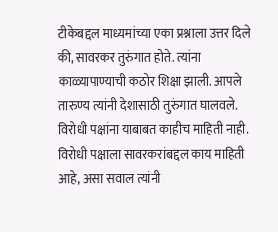टीकेबद्दल माध्यमांच्या एका प्रश्नाला उत्तर दिले की, सावरकर तुरुंगात होते. त्यांना काळ्यापाण्याची कठोर शिक्षा झाली. आपले तारुण्य त्यांनी देशासाठी तुरुंगात घालवले. विरोधी पक्षांना याबाबत काहीच माहिती नाही. विरोधी पक्षाला सावरकरांबद्दल काय माहिती आहे, असा सवाल त्यांनी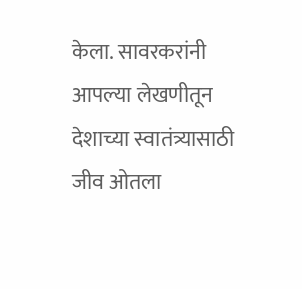केला. सावरकरांनी आपल्या लेखणीतून देशाच्या स्वातंत्र्यासाठी जीव ओतला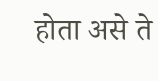होता असे ते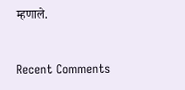म्हणाले.


Recent Comments